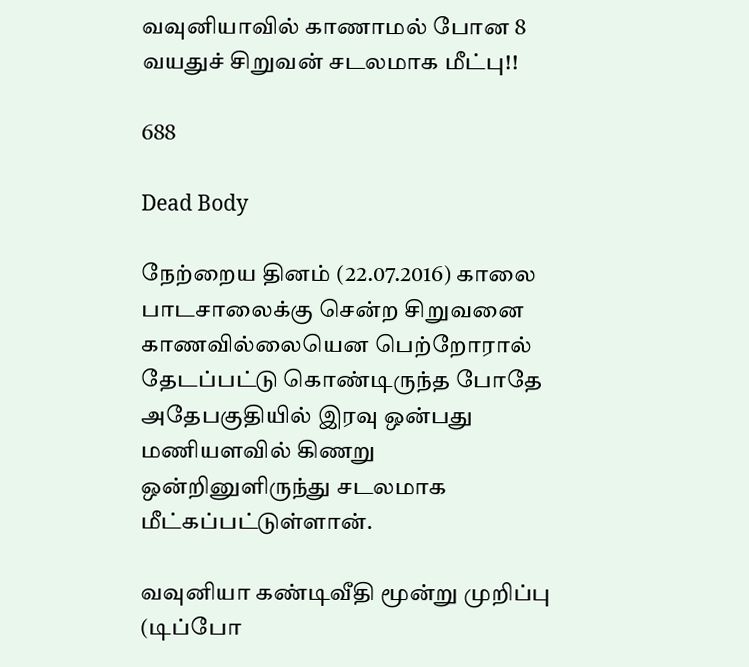வவுனியாவில் காணாமல் போன 8 வயதுச் சிறுவன் சடலமாக மீட்பு!!

688

Dead Body

நேற்றைய தினம் (22.07.2016) காலை பாடசாலைக்கு சென்ற சிறுவனை காணவில்லையென பெற்றோரால் தேடப்பட்டு கொண்டிருந்த போதே அதேபகுதியில் இரவு ஒன்பது மணியளவில் கிணறு ஒன்றினுளிருந்து சடலமாக மீட்கப்பட்டுள்ளான்.

வவுனியா கண்டிவீதி மூன்று முறிப்பு (டிப்போ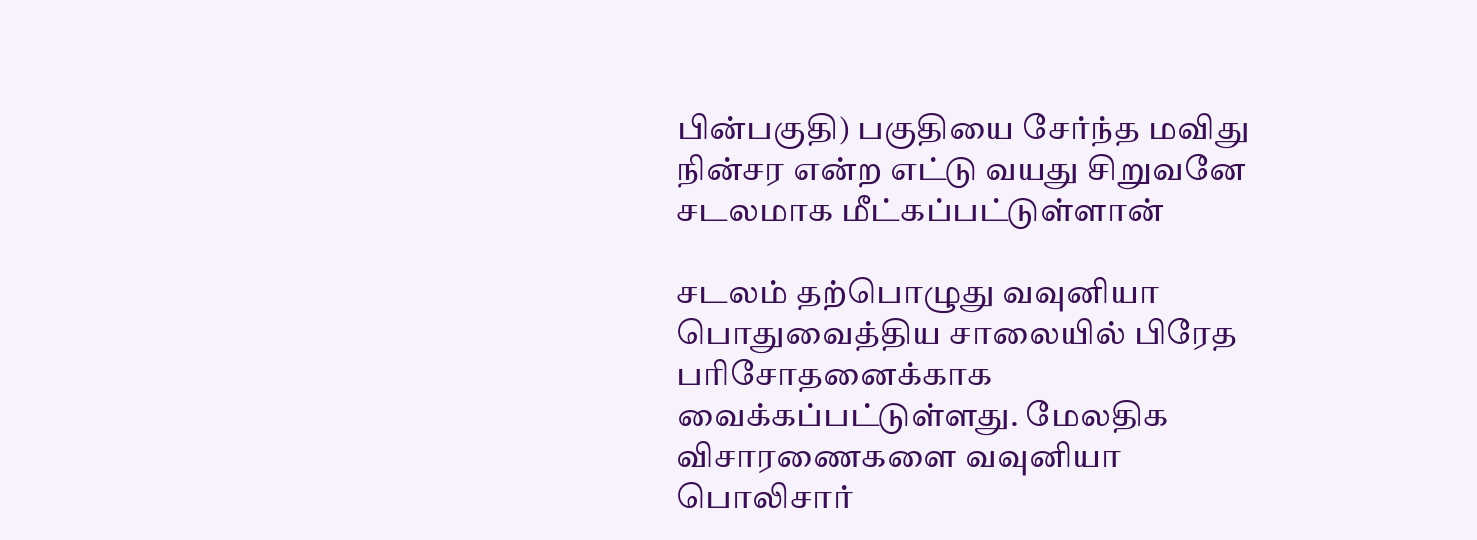பின்பகுதி) பகுதியை சேர்ந்த மவிது நின்சர என்ற எட்டு வயது சிறுவனே சடலமாக மீட்கப்பட்டுள்ளான்

சடலம் தற்பொழுது வவுனியா பொதுவைத்திய சாலையில் பிரேத பரிசோதனைக்காக வைக்கப்பட்டுள்ளது. மேலதிக விசாரணைகளை வவுனியா பொலிசார்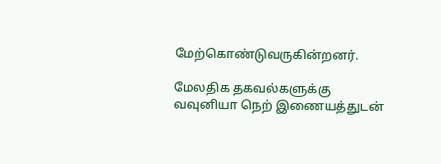மேற்கொண்டுவருகின்றனர்.

மேலதிக தகவல்களுக்கு வவுனியா நெற் இணையத்துடன்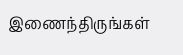இணைந்திருங்கள்